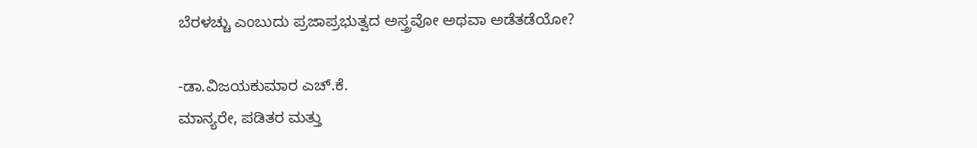ಬೆರಳಚ್ಚು ಎಂಬುದು ಪ್ರಜಾಪ್ರಭುತ್ವದ ಅಸ್ತ್ರವೋ ಅಥವಾ ಅಡೆತಡೆಯೋ?

-ಡಾ.ವಿಜಯಕುಮಾರ ಎಚ್.ಕೆ.
ಮಾನ್ಯರೇ, ಪಡಿತರ ಮತ್ತು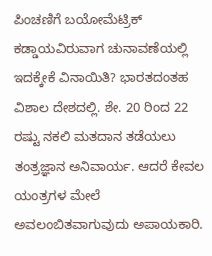ಪಿಂಚಣಿಗೆ ಬಯೋಮೆಟ್ರಿಕ್ ಕಡ್ಡಾಯವಿರುವಾಗ ಚುನಾವಣೆಯಲ್ಲಿ ಇದಕ್ಕೇಕೆ ವಿನಾಯಿತಿ? ಭಾರತದಂತಹ ವಿಶಾಲ ದೇಶದಲ್ಲಿ. ಶೇ. 20 ರಿಂದ 22 ರಷ್ಟು ನಕಲಿ ಮತದಾನ ತಡೆಯಲು ತಂತ್ರಜ್ಞಾನ ಅನಿವಾರ್ಯ. ಆದರೆ ಕೇವಲ ಯಂತ್ರಗಳ ಮೇಲೆ ಅವಲಂಬಿತವಾಗುವುದು ಅಪಾಯಕಾರಿ.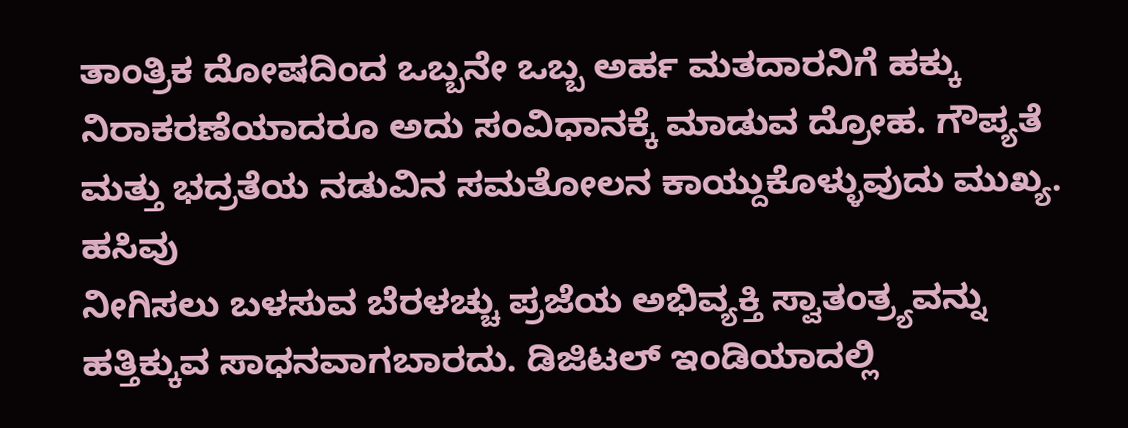ತಾಂತ್ರಿಕ ದೋಷದಿಂದ ಒಬ್ಬನೇ ಒಬ್ಬ ಅರ್ಹ ಮತದಾರನಿಗೆ ಹಕ್ಕು ನಿರಾಕರಣೆಯಾದರೂ ಅದು ಸಂವಿಧಾನಕ್ಕೆ ಮಾಡುವ ದ್ರೋಹ. ಗೌಪ್ಯತೆ ಮತ್ತು ಭದ್ರತೆಯ ನಡುವಿನ ಸಮತೋಲನ ಕಾಯ್ದುಕೊಳ್ಳುವುದು ಮುಖ್ಯ. ಹಸಿವು
ನೀಗಿಸಲು ಬಳಸುವ ಬೆರಳಚ್ಚು ಪ್ರಜೆಯ ಅಭಿವ್ಯಕ್ತಿ ಸ್ವಾತಂತ್ರ್ಯವನ್ನು ಹತ್ತಿಕ್ಕುವ ಸಾಧನವಾಗಬಾರದು. ಡಿಜಿಟಲ್ ಇಂಡಿಯಾದಲ್ಲಿ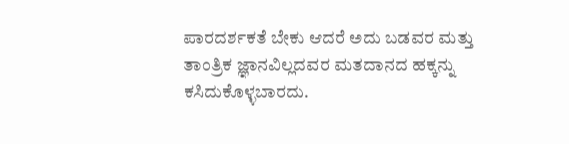ಪಾರದರ್ಶಕತೆ ಬೇಕು ಆದರೆ ಅದು ಬಡವರ ಮತ್ತು ತಾಂತ್ರಿಕ ಜ್ಞಾನವಿಲ್ಲದವರ ಮತದಾನದ ಹಕ್ಕನ್ನು ಕಸಿದುಕೊಳ್ಳಬಾರದು.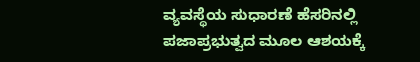ವ್ಯವಸ್ಥೆಯ ಸುಧಾರಣೆ ಹೆಸರಿನಲ್ಲಿ ಪಜಾಪ್ರಭುತ್ವದ ಮೂಲ ಆಶಯಕ್ಕೆ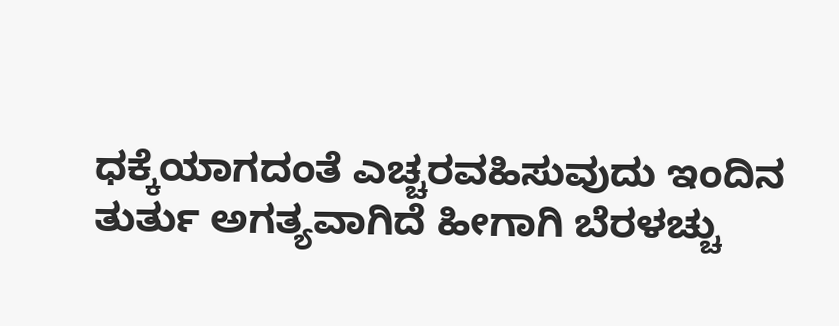ಧಕ್ಕೆಯಾಗದಂತೆ ಎಚ್ಚರವಹಿಸುವುದು ಇಂದಿನ ತುರ್ತು ಅಗತ್ಯವಾಗಿದೆ ಹೀಗಾಗಿ ಬೆರಳಚ್ಚು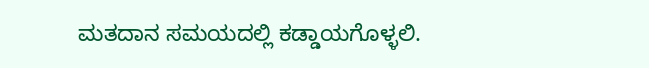ಮತದಾನ ಸಮಯದಲ್ಲಿ ಕಡ್ಡಾಯಗೊಳ್ಳಲಿ.